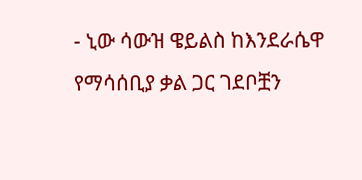- ኒው ሳውዝ ዌይልስ ከእንደራሴዋ የማሳሰቢያ ቃል ጋር ገደቦቿን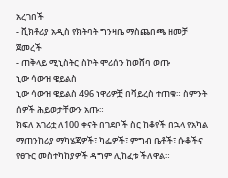አረገበች
- ቪክቶሪያ አዲስ የክትባት ግንዛቤ ማስጨበጫ ዘመቻ ጀመረች
- ጠቅላይ ሚኒስትር ስኮት ሞሪሰን ከወሸባ ወጡ
ኒው ሳውዝ ዌይልስ
ኒው ሳውዝ ዌይልስ 496 ነዋሪዎቿ በቫይረስ ተጠቁ። ስምንት ሰዎች ሕይወታቸውን አጡ።
ክፍለ አገሪቷ ለ100 ቀናት በገደቦች ስር ከቆየች በኋላ የአካል ማጠንከሪያ ማካሄጃዎች፣ ካፌዎች፣ ምግብ ቤቶች፣ ሱቆችና የፀጉር መስተካከያዎች ዳግም ሊከፈቱ ችለዋል።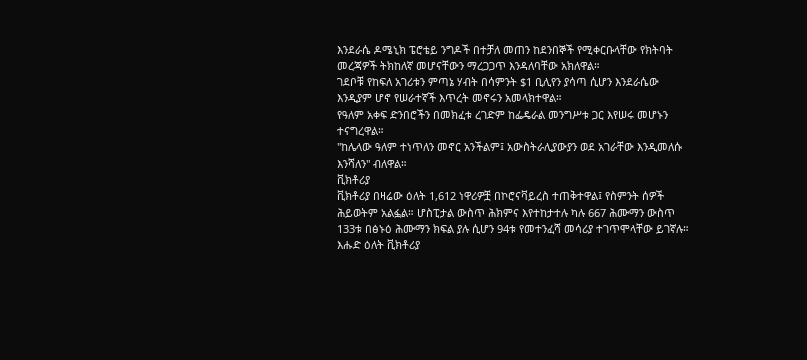እንደራሴ ዶሜኒክ ፔሮቴይ ንግዶች በተቻለ መጠን ከደንበኞች የሚቀርቡላቸው የክትባት መረጃዎች ትክከለኛ መሆናቸውን ማረጋጋጥ እንዳለባቸው አክለዋል።
ገደቦቹ የከፍለ አገሪቱን ምጣኔ ሃብት በሳምንት $1 ቢሊየን ያሳጣ ሲሆን እንደራሴው እንዲያም ሆኖ የሠራተኛች እጥረት መኖሩን አመላክተዋል።
የዓለም አቀፍ ድንበሮችን በመክፈቱ ረገድም ከፌዴራል መንግሥቱ ጋር እየሠሩ መሆኑን ተናግረዋል።
"ከሌላው ዓለም ተነጥለን መኖር አንችልም፤ አውስትራሊያውያን ወደ አገራቸው እንዲመለሱ እንሻለን" ብለዋል።
ቪክቶሪያ
ቪክቶሪያ በዛሬው ዕለት 1,612 ነዋሪዎቿ በኮሮናቫይረስ ተጠቅተዋል፤ የስምንት ሰዎች ሕይወትም አልፏል። ሆስፒታል ውስጥ ሕክምና እየተከታተሉ ካሉ 667 ሕሙማን ውስጥ 133ቱ በፅኑዕ ሕሙማን ክፍል ያሉ ሲሆን 94ቱ የመተንፈሻ መሳሪያ ተገጥሞላቸው ይገኛሉ።
እሑድ ዕለት ቪክቶሪያ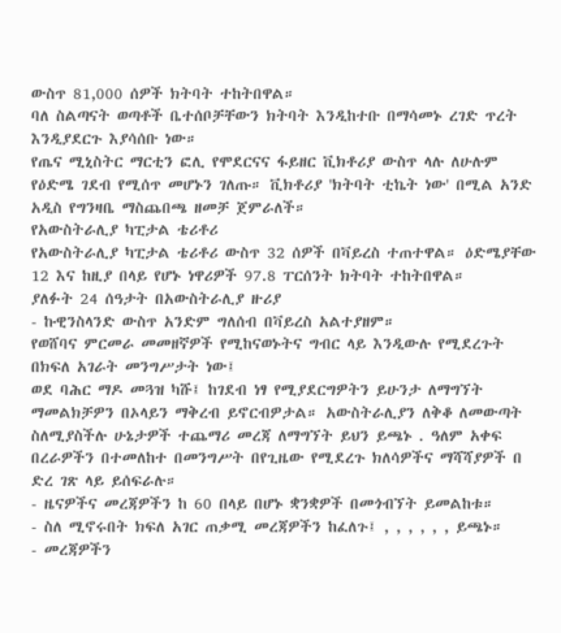ውስጥ 81,000 ሰዎች ክትባት ተከትበዋል።
ባለ ስልጣናት ወጣቶች ቤተሰቦቻቸውን ክትባት እንዲከተቡ በማሳመኑ ረገድ ጥረት እንዲያደርጉ እያሳሰቡ ነው።
የጤና ሚኒስትር ማርቲን ፎሊ የሞደርናና ፋይዘር ቪክቶሪያ ውስጥ ላሉ ለሁሉም የዕድሜ ገደብ የሚሰጥ መሆኑን ገለጡ። ቪክቶሪያ 'ክትባት ቲኬት ነው' በሚል አንድ አዲስ የግንዛቤ ማስጨበጫ ዘመቻ ጀምራለች።
የአውስትራሊያ ካፒታል ቴሪቶሪ
የአውስትራሊያ ካፒታል ቴሪቶሪ ውስጥ 32 ሰዎች በቫይረስ ተጠተዋል። ዕድሜያቸው 12 እና ከዚያ በላይ የሆኑ ነዋሪዎች 97.8 ፐርሰንት ክትባት ተከትበዋል።
ያለፉት 24 ሰዓታት በአውስትራሊያ ዙሪያ
- ኩዊንስላንድ ውስጥ አንድም ግለሰብ በቫይረስ አልተያዘም።
የወሸባና ምርመራ መመዘኛዎች የሚከናወኑትና ግብር ላይ እንዲውሉ የሚደረጉት በክፍለ አገራት መንግሥታት ነው፤
ወደ ባሕር ማዶ መጓዝ ካሹ፤ ከገደብ ነፃ የሚያደርግዎትን ይሁንታ ለማግኘት ማመልክቻዎን በኦላይን ማቅረብ ይኖርብዎታል። አውስትራሊያን ለቅቆ ለመውጣት ስለሚያስችሉ ሁኔታዎች ተጨማሪ መረጃ ለማግኘት ይህን ይጫኑ . ዓለም አቀፍ በረራዎችን በተመለከተ በመንግሥት በየጊዜው የሚደረጉ ክለሳዎችና ማሻሻያዎች በ ድረ ገጽ ላይ ይሰፍራሉ።
- ዜናዎችና መረጃዎችን ከ 60 በላይ በሆኑ ቋንቋዎች በመጎብኘት ይመልከቱ።
- ስለ ሚኖሩበት ክፍለ አገር ጠቃሚ መረጃዎችን ከፈለጉ፤ , , , , , , ይጫኑ።
- መረጃዎችን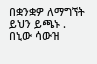በቋንቋዎ ለማግኘት ይህን ይጫኑ .
በኒው ሳውዝ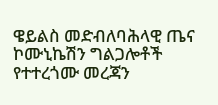ዌይልስ መድብለባሕላዊ ጤና ኮሙኒኬሽን ግልጋሎቶች የተተረጎሙ መረጃን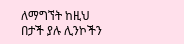ለማግኘት ከዚህ በታች ያሉ ሊንኮችን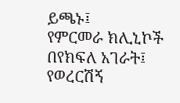ይጫኑ፤
የምርመራ ክሊኒኮች በየክፍለ አገራት፤
የወረርሽኝ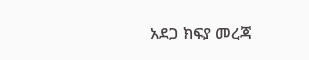አደጋ ክፍያ መረጃ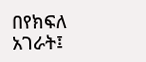በየክፍለ አገራት፤